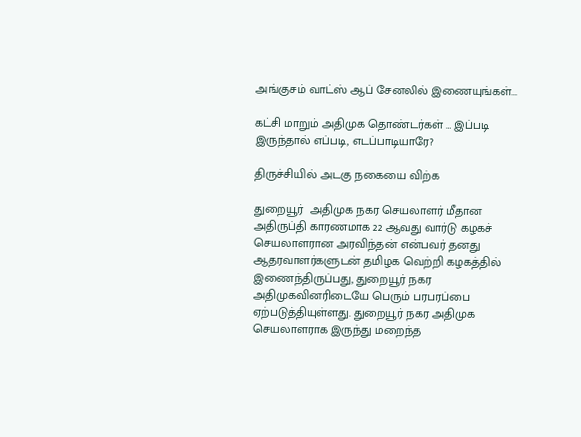அங்குசம் வாட்ஸ் ஆப் சேனலில் இணையுங்கள்...

கட்சி மாறும் அதிமுக தொண்டர்கள் … இப்படி இருந்தால் எப்படி, எடப்பாடியாரே?

திருச்சியில் அடகு நகையை விற்க

துறையூர்  அதிமுக நகர செயலாளர் மீதான அதிருப்தி காரணமாக 22 ஆவது வார்டு கழகச் செயலாளரான அரவிந்தன் என்பவர் தனது ஆதரவாளர்களுடன் தமிழக வெற்றி கழகத்தில் இணைந்திருப்பது, துறையூர் நகர அதிமுகவினரிடையே பெரும் பரபரப்பை ஏற்படுத்தியுள்ளது. துறையூர் நகர அதிமுக செயலாளராக இருந்து மறைந்த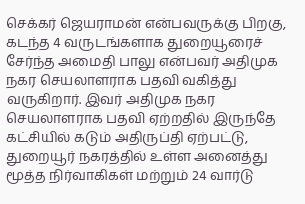செக்கர் ஜெயராமன் என்பவருக்கு பிறகு, கடந்த 4 வருடங்களாக துறையூரைச் சேர்ந்த அமைதி பாலு என்பவர் அதிமுக நகர செயலாளராக பதவி வகித்து வருகிறார். இவர் அதிமுக நகர செயலாளராக பதவி ஏற்றதில் இருந்தே கட்சியில் கடும் அதிருப்தி ஏற்பட்டு, துறையூர் நகரத்தில் உள்ள அனைத்து மூத்த நிர்வாகிகள் மற்றும் 24 வார்டு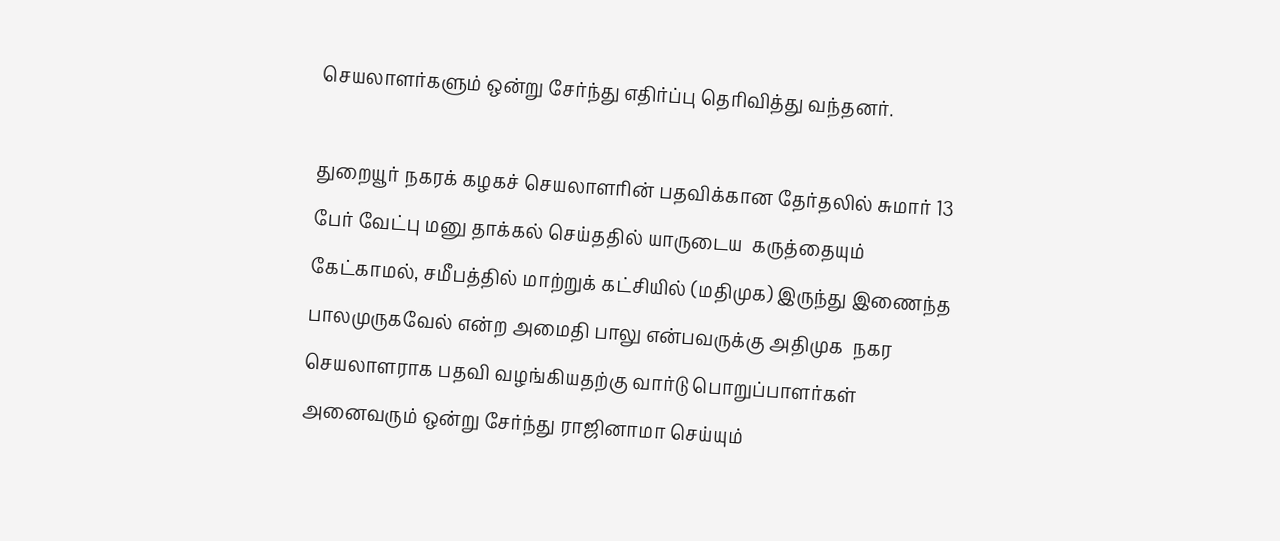செயலாளர்களும் ஒன்று சேர்ந்து எதிர்ப்பு தெரிவித்து வந்தனர்.

துறையூர் நகரக் கழகச் செயலாளரின் பதவிக்கான தேர்தலில் சுமார் 13 பேர் வேட்பு மனு தாக்கல் செய்ததில் யாருடைய  கருத்தையும் கேட்காமல், சமீபத்தில் மாற்றுக் கட்சியில் (மதிமுக) இருந்து இணைந்த பாலமுருகவேல் என்ற அமைதி பாலு என்பவருக்கு அதிமுக  நகர செயலாளராக பதவி வழங்கியதற்கு வார்டு பொறுப்பாளர்கள் அனைவரும் ஒன்று சேர்ந்து ராஜினாமா செய்யும்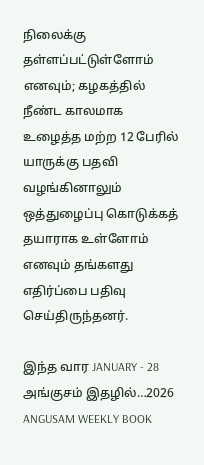நிலைக்கு தள்ளப்பட்டுள்ளோம் எனவும்; கழகத்தில் நீண்ட காலமாக உழைத்த மற்ற 12 பேரில் யாருக்கு பதவி வழங்கினாலும் ஒத்துழைப்பு கொடுக்கத் தயாராக உள்ளோம் எனவும் தங்களது எதிர்ப்பை பதிவு செய்திருந்தனர்.

இந்த வார JANUARY - 28 அங்குசம் இதழில்…2026 ANGUSAM WEEKLY BOOK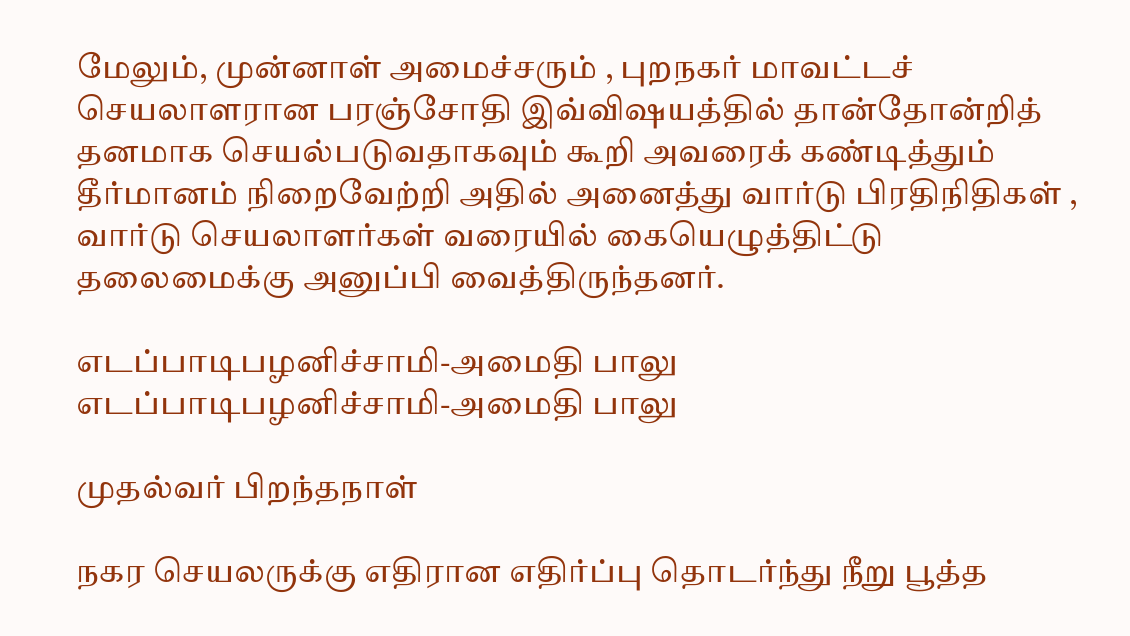மேலும், முன்னாள் அமைச்சரும் , புறநகர் மாவட்டச் செயலாளரான பரஞ்சோதி இவ்விஷயத்தில் தான்தோன்றித் தனமாக செயல்படுவதாகவும் கூறி அவரைக் கண்டித்தும் தீர்மானம் நிறைவேற்றி அதில் அனைத்து வார்டு பிரதிநிதிகள் , வார்டு செயலாளர்கள் வரையில் கையெழுத்திட்டு தலைமைக்கு அனுப்பி வைத்திருந்தனர்.

எடப்பாடிபழனிச்சாமி-அமைதி பாலு
எடப்பாடிபழனிச்சாமி-அமைதி பாலு

முதல்வர் பிறந்தநாள்

நகர செயலருக்கு எதிரான எதிர்ப்பு தொடர்ந்து நீறு பூத்த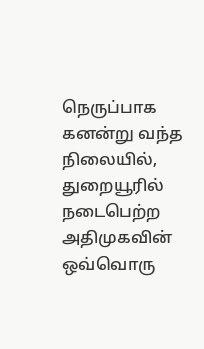நெருப்பாக கனன்று வந்த நிலையில், துறையூரில் நடைபெற்ற அதிமுகவின் ஒவ்வொரு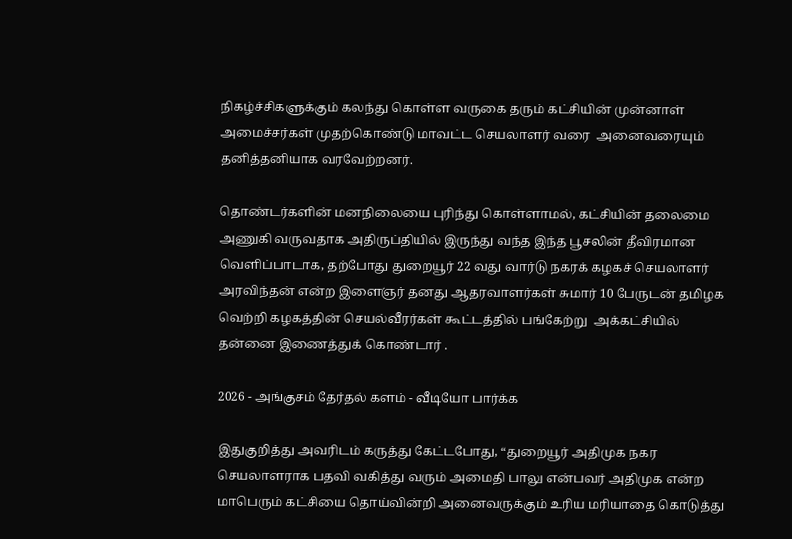நிகழ்ச்சிகளுக்கும் கலந்து கொள்ள வருகை தரும் கட்சியின் முன்னாள் அமைச்சர்கள் முதற்கொண்டு மாவட்ட செயலாளர் வரை  அனைவரையும் தனித்தனியாக வரவேற்றனர்.

தொண்டர்களின் மனநிலையை புரிந்து கொள்ளாமல், கட்சியின் தலைமை அணுகி வருவதாக அதிருப்தியில் இருந்து வந்த இந்த பூசலின் தீவிரமான வெளிப்பாடாக, தற்போது துறையூர் 22 வது வார்டு நகரக் கழகச் செயலாளர் அரவிந்தன் என்ற இளைஞர் தனது ஆதரவாளர்கள் சுமார் 10 பேருடன் தமிழக வெற்றி கழகத்தின் செயல்வீரர்கள் கூட்டத்தில் பங்கேற்று  அக்கட்சியில் தன்னை இணைத்துக் கொண்டார் .

2026 - அங்குசம் தேர்தல் களம் - வீடியோ பார்க்க

இதுகுறித்து அவரிடம் கருத்து கேட்டபோது, “துறையூர் அதிமுக நகர செயலாளராக பதவி வகித்து வரும் அமைதி பாலு என்பவர் அதிமுக என்ற மாபெரும் கட்சியை தொய்வின்றி அனைவருக்கும் உரிய மரியாதை கொடுத்து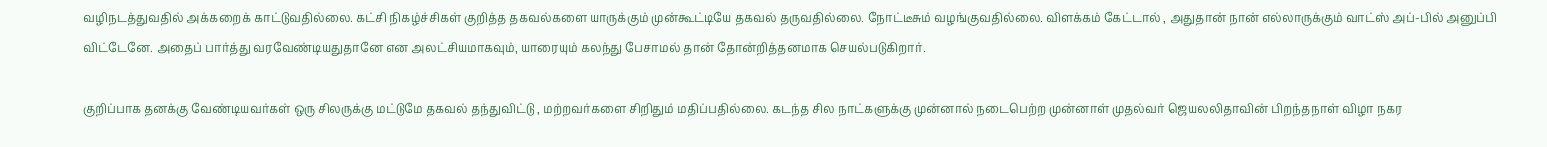வழிநடத்துவதில் அக்கறைக் காட்டுவதில்லை. கட்சி நிகழ்ச்சிகள் குறித்த தகவல்களை யாருக்கும் முன்கூட்டியே தகவல் தருவதில்லை. நோட்டீசும் வழங்குவதில்லை. விளக்கம் கேட்டால் , அதுதான் நான் எல்லாருக்கும் வாட்ஸ் அப்-பில் அனுப்பி விட்டேனே. அதைப் பார்த்து வரவேண்டியதுதானே என அலட்சியமாகவும், யாரையும் கலந்து பேசாமல் தான் தோன்றித்தனமாக செயல்படுகிறார்.

குறிப்பாக தனக்கு வேண்டியவர்கள் ஒரு சிலருக்கு மட்டுமே தகவல் தந்துவிட்டு , மற்றவர்களை சிறிதும் மதிப்பதில்லை. கடந்த சில நாட்களுக்கு முன்னால் நடைபெற்ற முன்னாள் முதல்வர் ஜெயலலிதாவின் பிறந்தநாள் விழா நகர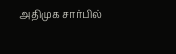அதிமுக சார்பில்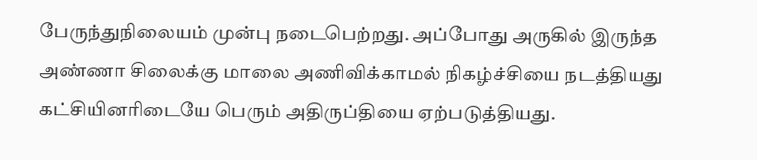பேருந்துநிலையம் முன்பு நடைபெற்றது. அப்போது அருகில் இருந்த அண்ணா சிலைக்கு மாலை அணிவிக்காமல் நிகழ்ச்சியை நடத்தியது கட்சியினரிடையே பெரும் அதிருப்தியை ஏற்படுத்தியது.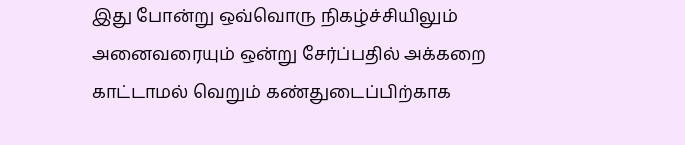இது போன்று ஒவ்வொரு நிகழ்ச்சியிலும்  அனைவரையும் ஒன்று சேர்ப்பதில் அக்கறை காட்டாமல் வெறும் கண்துடைப்பிற்காக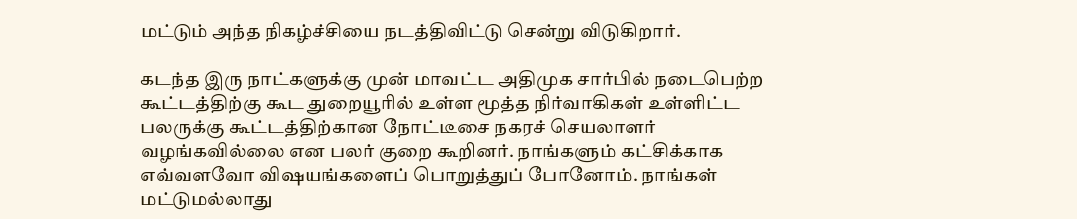மட்டும் அந்த நிகழ்ச்சியை நடத்திவிட்டு சென்று விடுகிறார்.

கடந்த இரு நாட்களுக்கு முன் மாவட்ட அதிமுக சார்பில் நடைபெற்ற கூட்டத்திற்கு கூட துறையூரில் உள்ள மூத்த நிர்வாகிகள் உள்ளிட்ட பலருக்கு கூட்டத்திற்கான நோட்டீசை நகரச் செயலாளர் வழங்கவில்லை என பலர் குறை கூறினர். நாங்களும் கட்சிக்காக எவ்வளவோ விஷயங்களைப் பொறுத்துப் போனோம். நாங்கள் மட்டுமல்லாது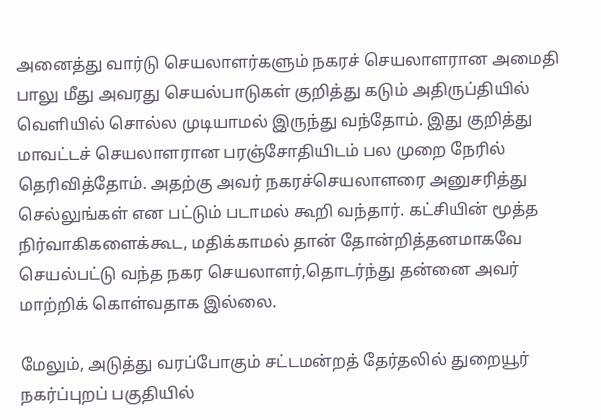அனைத்து வார்டு செயலாளர்களும் நகரச் செயலாளரான அமைதி பாலு மீது அவரது செயல்பாடுகள் குறித்து கடும் அதிருப்தியில் வெளியில் சொல்ல முடியாமல் இருந்து வந்தோம். இது குறித்து மாவட்டச் செயலாளரான பரஞ்சோதியிடம் பல முறை நேரில் தெரிவித்தோம். அதற்கு அவர் நகரச்செயலாளரை அனுசரித்து செல்லுங்கள் என பட்டும் படாமல் கூறி வந்தார். கட்சியின் மூத்த நிர்வாகிகளைக்கூட, மதிக்காமல் தான் தோன்றித்தனமாகவே செயல்பட்டு வந்த நகர செயலாளர்,தொடர்ந்து தன்னை அவர் மாற்றிக் கொள்வதாக இல்லை.

மேலும், அடுத்து வரப்போகும் சட்டமன்றத் தேர்தலில் துறையூர் நகர்ப்புறப் பகுதியில்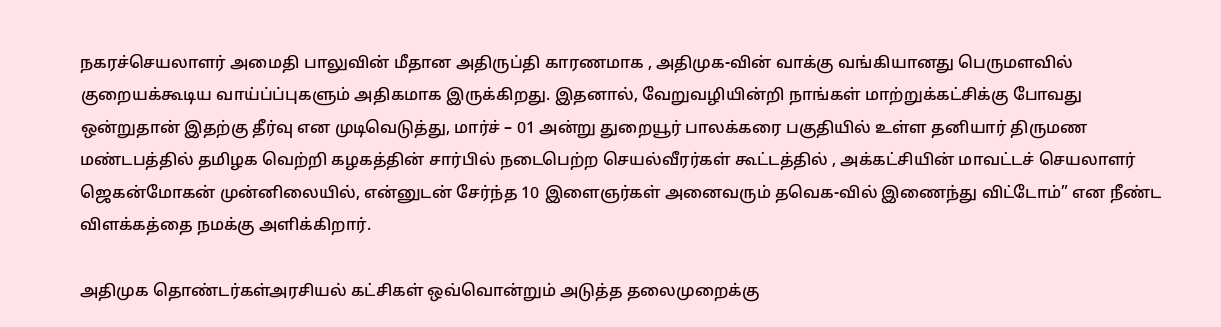நகரச்செயலாளர் அமைதி பாலுவின் மீதான அதிருப்தி காரணமாக , அதிமுக-வின் வாக்கு வங்கியானது பெருமளவில் குறையக்கூடிய வாய்ப்ப்புகளும் அதிகமாக இருக்கிறது. இதனால், வேறுவழியின்றி நாங்கள் மாற்றுக்கட்சிக்கு போவது ஒன்றுதான் இதற்கு தீர்வு என முடிவெடுத்து, மார்ச் – 01 அன்று துறையூர் பாலக்கரை பகுதியில் உள்ள தனியார் திருமண மண்டபத்தில் தமிழக வெற்றி கழகத்தின் சார்பில் நடைபெற்ற செயல்வீரர்கள் கூட்டத்தில் , அக்கட்சியின் மாவட்டச் செயலாளர் ஜெகன்மோகன் முன்னிலையில், என்னுடன் சேர்ந்த 10 இளைஞர்கள் அனைவரும் தவெக-வில் இணைந்து விட்டோம்” என நீண்ட விளக்கத்தை நமக்கு அளிக்கிறார்.

அதிமுக தொண்டர்கள்அரசியல் கட்சிகள் ஒவ்வொன்றும் அடுத்த தலைமுறைக்கு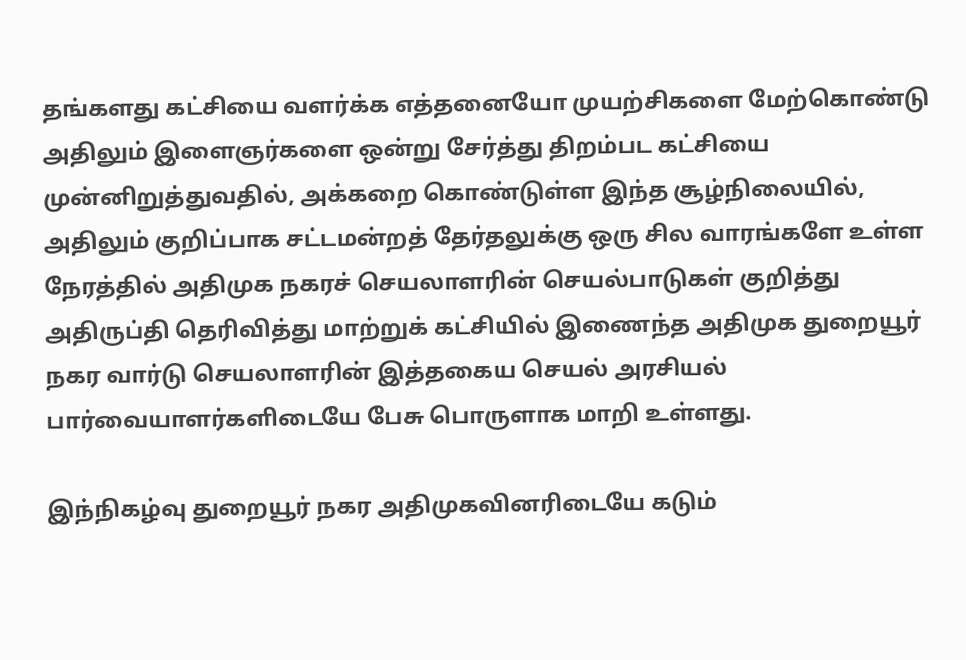தங்களது கட்சியை வளர்க்க எத்தனையோ முயற்சிகளை மேற்கொண்டு அதிலும் இளைஞர்களை ஒன்று சேர்த்து திறம்பட கட்சியை முன்னிறுத்துவதில், அக்கறை கொண்டுள்ள இந்த சூழ்நிலையில், அதிலும் குறிப்பாக சட்டமன்றத் தேர்தலுக்கு ஒரு சில வாரங்களே உள்ள நேரத்தில் அதிமுக நகரச் செயலாளரின் செயல்பாடுகள் குறித்து அதிருப்தி தெரிவித்து மாற்றுக் கட்சியில் இணைந்த அதிமுக துறையூர் நகர வார்டு செயலாளரின் இத்தகைய செயல் அரசியல் பார்வையாளர்களிடையே பேசு பொருளாக மாறி உள்ளது.

இந்நிகழ்வு துறையூர் நகர அதிமுகவினரிடையே கடும்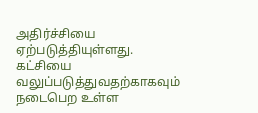அதிர்ச்சியை ஏற்படுத்தியுள்ளது. கட்சியை வலுப்படுத்துவதற்காகவும் நடைபெற உள்ள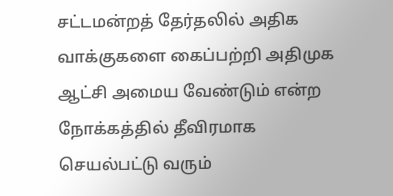சட்டமன்றத் தேர்தலில் அதிக வாக்குகளை கைப்பற்றி அதிமுக ஆட்சி அமைய வேண்டும் என்ற நோக்கத்தில் தீவிரமாக செயல்பட்டு வரும்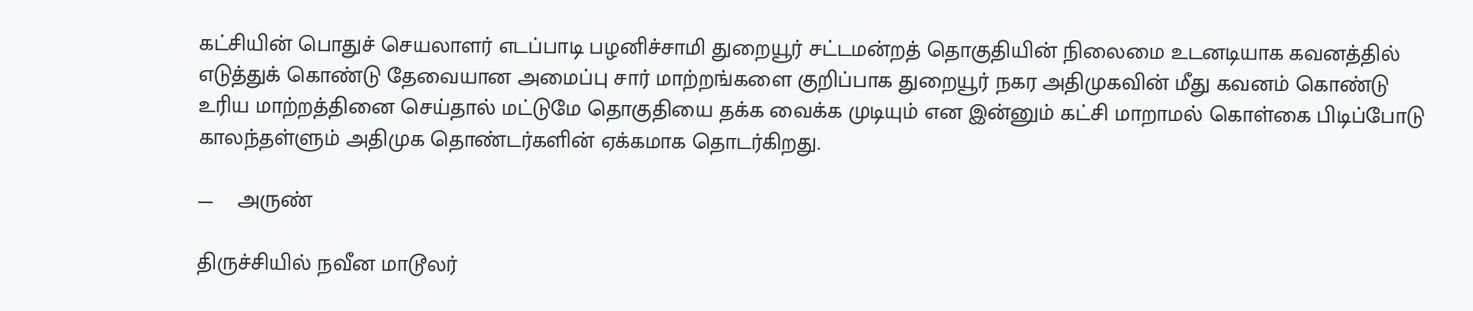கட்சியின் பொதுச் செயலாளர் எடப்பாடி பழனிச்சாமி துறையூர் சட்டமன்றத் தொகுதியின் நிலைமை உடனடியாக கவனத்தில் எடுத்துக் கொண்டு தேவையான அமைப்பு சார் மாற்றங்களை குறிப்பாக துறையூர் நகர அதிமுகவின் மீது கவனம் கொண்டு உரிய மாற்றத்தினை செய்தால் மட்டுமே தொகுதியை தக்க வைக்க முடியும் என இன்னும் கட்சி மாறாமல் கொள்கை பிடிப்போடு காலந்தள்ளும் அதிமுக தொண்டர்களின் ஏக்கமாக தொடர்கிறது.

—    அருண்

திருச்சியில் நவீன மாடூலர்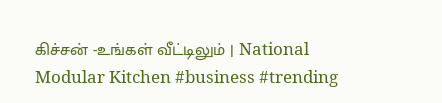கிச்சன் -உங்கள் வீட்டிலும் | National Modular Kitchen #business #trending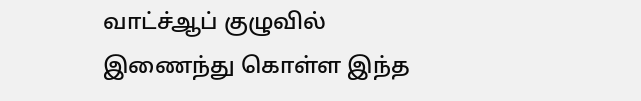வாட்ச்ஆப் குழுவில் இணைந்து கொள்ள இந்த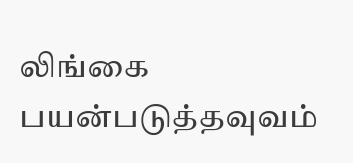லிங்கை பயன்படுத்தவுவம்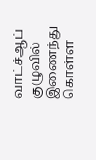வாட்ச்ஆப் குழுவில் இணைந்து கொள்ள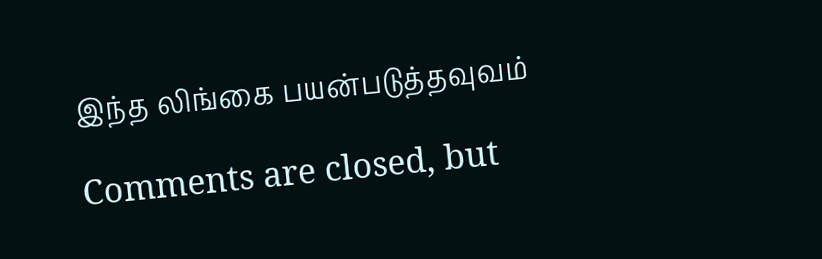இந்த லிங்கை பயன்படுத்தவுவம்

Comments are closed, but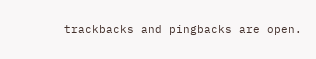trackbacks and pingbacks are open.